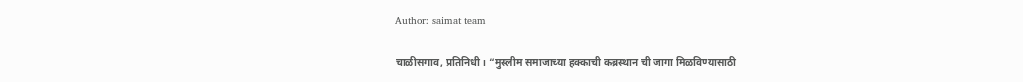Author: saimat team

चाळीसगाव, प्रतिनिधी । “मुस्लीम समाजाच्या हक्काची कब्रस्थान ची जागा मिळविण्यासाठी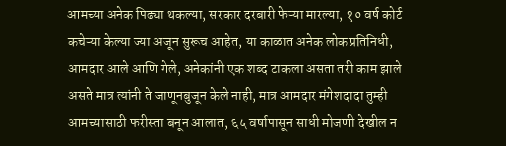आमच्या अनेक पिढ्या थकल्या, सरकार दरबारी फेऱ्या मारल्या, १० वर्ष कोर्ट कचेऱ्या केल्या ज्या अजून सुरूच आहेत, या काळात अनेक लोकप्रतिनिधी, आमदार आले आणि गेले, अनेकांनी एक शब्द टाकला असता तरी काम झाले असते मात्र त्यांनी ते जाणूनबुजून केले नाही, मात्र आमदार मंगेशदादा तुम्ही आमच्यासाठी फरीस्ता बनून आलात, ६५ वर्षापासून साधी मोजणी देखील न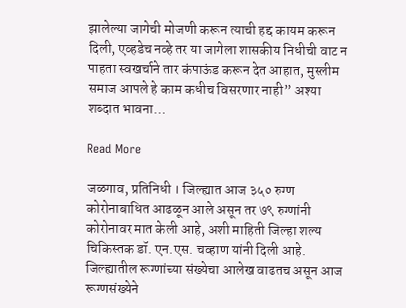झालेल्या जागेची मोजणी करून त्याची हद्द कायम करून दिली, एव्हडेच नव्हे तर या जागेला शासकीय निधीची वाट न पाहता स्वखर्चाने तार कंपाऊंड करून देत आहात, मुस्लीम समाज आपले हे काम कधीच विसरणार नाही” अश्या शब्दात भावना…

Read More

जळगाव, प्रतिनिधी । जिल्ह्यात आज ३५० रुग्ण कोरोनाबाधित आढळून आले असून तर ७९ रुग्णांनी कोरोनावर मात केली आहे, अशी माहिती जिल्हा शल्य चिकिस्तक डॉ. एन.एस. चव्हाण यांनी दिली आहे. जिल्ह्यातील रूग्णांच्या संख्येचा आलेख वाढतच असून आज रूग्णसंख्येने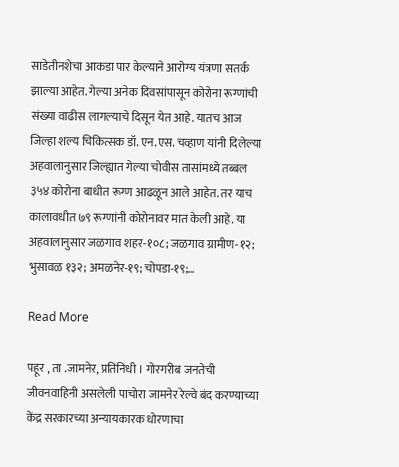साडेतीनशेचा आकडा पार केल्याने आरोग्य यंत्रणा सतर्क झाल्या आहेत. गेल्या अनेक दिवसांपासून कोरोना रूग्णांची संख्या वाढीस लागल्याचे दिसून येत आहे. यातच आज जिल्हा शल्य चिकित्सक डॉ. एन.एस. चव्हाण यांनी दिलेल्या अहवालानुसार जिल्ह्यात गेल्या चोवीस तासांमध्ये तब्बल ३५४ कोरोना बाधीत रूग्ण आढळून आले आहेत. तर याच कालावधीत ७९ रूग्णांनी कोरोनावर मात केली आहे. या अहवालानुसार जळगाव शहर-१०८; जळगाव ग्रामीण-१२; भुसावळ १३२; अमळनेर-१९; चोपडा-१९;…

Read More

पहूर , ता .जामनेर, प्रतिनिधी । गोरगरीब जनतेची जीवनवाहिनी असलेली पाचोरा जामनेर रेल्वे बंद करण्याच्या केंद्र सरकारच्या अन्यायकारक धोरणाचा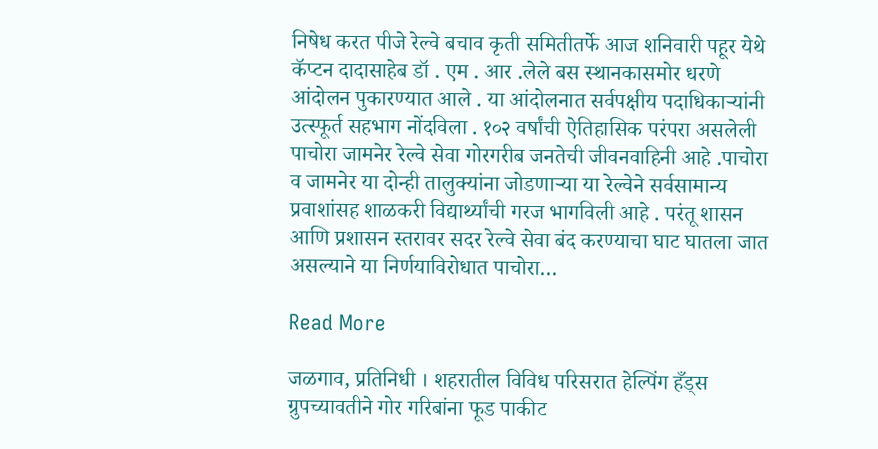निषेध करत पीजे रेल्वे बचाव कृती समितीतर्फे आज शनिवारी पहूर येथे कॅप्टन दादासाहेब डॉ . एम . आर .लेले बस स्थानकासमोर धरणे आंदोलन पुकारण्यात आले . या आंदोलनात सर्वपक्षीय पदाधिकाऱ्यांनी उत्स्फूर्त सहभाग नोंदविला . १०२ वर्षांची ऐतिहासिक परंपरा असलेली पाचोरा जामनेर रेल्वे सेवा गोरगरीब जनतेची जीवनवाहिनी आहे .पाचोरा व जामनेर या दोन्ही तालुक्यांना जोडणाऱ्या या रेल्वेने सर्वसामान्य प्रवाशांसह शाळकरी विद्यार्थ्यांची गरज भागविली आहे . परंतू शासन आणि प्रशासन स्तरावर सदर रेल्वे सेवा बंद करण्याचा घाट घातला जात असल्याने या निर्णयाविरोधात पाचोरा…

Read More

जळगाव, प्रतिनिधी । शहरातील विविध परिसरात हेल्पिंग हँड्स ग्रुपच्यावतीने गोर गरिबांना फूड पाकीट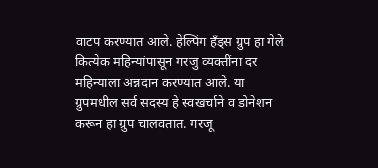वाटप करण्यात आले. हेल्पिंग हँड्स ग्रुप हा गेले कित्येक महिन्यांपासून गरजु व्यक्तींना दर महिन्याला अन्नदान करण्यात आले. या ग्रुपमधील सर्व सदस्य हे स्वखर्चाने व डोनेशन करून हा ग्रुप चालवतात. गरजू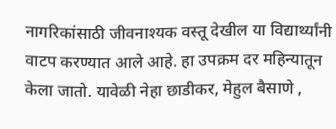नागरिकांसाठी जीवनाश्यक वस्तू देखील या विद्यार्थ्यांनी वाटप करण्यात आले आहे. हा उपक्रम दर महिन्यातून केला जातो. यावेळी नेहा छाडीकर, मेहुल बैसाणे ,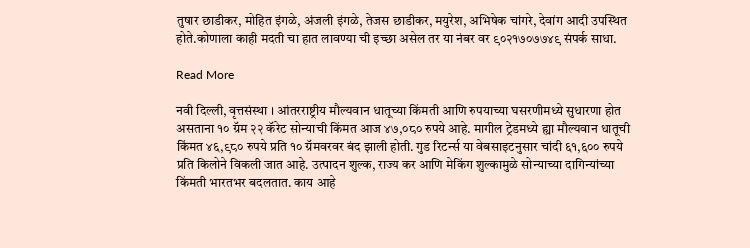तुषार छाडीकर, मोहित इंगळे, अंजली इंगळे, तेजस छाडीकर, मयुरेश, अभिषेक चांगरे, देवांग आदी उपस्थित होते.कोणाला काही मदती चा हात लावण्या ची इच्छा असेल तर या नंबर वर ९०२१७०७७४९ संपर्क साधा.

Read More

नवी दिल्ली, वृत्तसंस्था । आंतरराष्ट्रीय मौल्यवान धातूच्या किंमती आणि रुपयाच्या घसरणीमध्ये सुधारणा होत असताना १० ग्रॅम २२ कॅरेट सोन्याची किंमत आज ४७,०८० रुपये आहे. मागील ट्रेडमध्ये ह्या मौल्यवान धातूची किंमत ४६,९८० रुपये प्रति १० ग्रॅमवरवर बंद झाली होती. गुड रिटर्न्स या वेबसाइटनुसार चांदी ६१,६०० रुपये प्रति किलोने विकली जात आहे. उत्पादन शुल्क, राज्य कर आणि मेकिंग शुल्कामुळे सोन्याच्या दागिन्यांच्या किंमती भारतभर बदलतात. काय आहे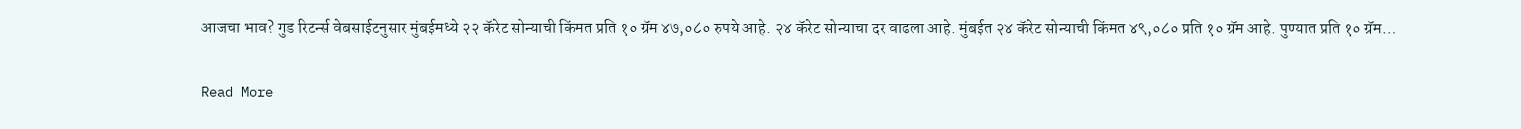आजचा भाव? गुड रिटर्न्स वेबसाईटनुसार मुंबईमध्ये २२ कॅरेट सोन्याची किंमत प्रति १० ग्रॅम ४७,०८० रुपये आहे. २४ कॅरेट सोन्याचा दर वाढला आहे. मुंबईत २४ कॅरेट सोन्याची किंमत ४९,०८० प्रति १० ग्रॅम आहे. पुण्यात प्रति १० ग्रॅम…

Read More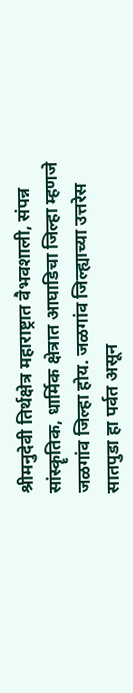श्रीमनुदेवी तिर्थक्षेत्र महाराष्ट्रात वैभवशाली, संपन्न सांस्कॄतिक, धार्मिक क्षेत्रात आघाडिचा जिल्हा म्हणजे जळगांव जिल्हा होय. जळगांव जिल्ह्याच्या उत्तरेस सातपुडा हा पर्वत असून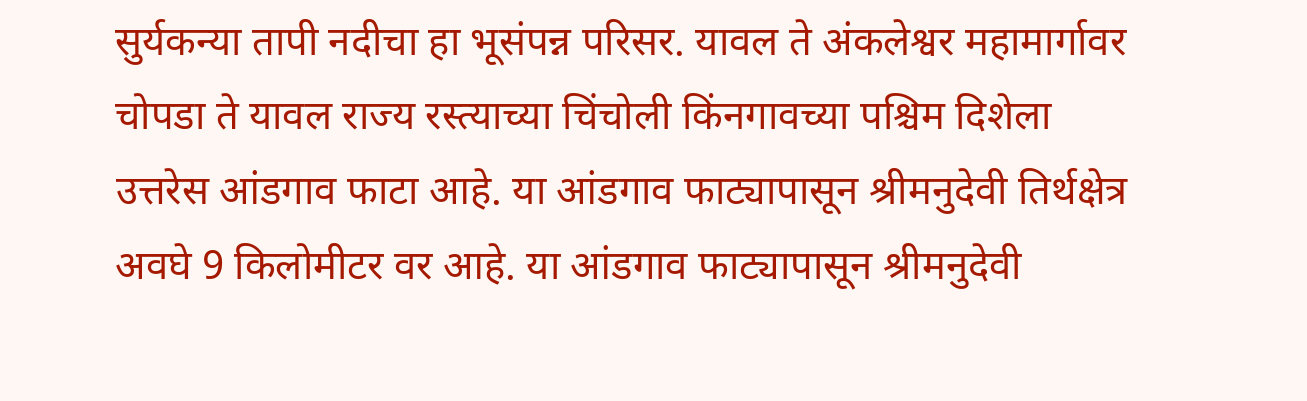सुर्यकन्या तापी नदीचा हा भूसंपन्न परिसर. यावल ते अंकलेश्वर महामार्गावर चोपडा ते यावल राज्य रस्त्याच्या चिंचोली किंनगावच्या पश्चिम दिशेला उत्तरेस आंडगाव फाटा आहे. या आंडगाव फाट्यापासून श्रीमनुदेवी तिर्थक्षेत्र अवघे 9 किलोमीटर वर आहे. या आंडगाव फाट्यापासून श्रीमनुदेवी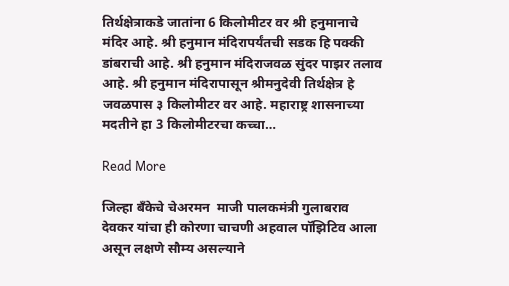तिर्थक्षेत्राकडे जातांना 6 किलोमीटर वर श्री हनुमानाचे मंदिर आहे. श्री हनुमान मंदिरापर्यंतची सडक हि पक्की डांबराची आहे. श्री हनुमान मंदिराजवळ सुंदर पाझर तलाव आहे. श्री हनुमान मंदिरापासून श्रीमनुदेवी तिर्थक्षेत्र हे जवळपास ३ किलोमीटर वर आहे. महाराष्ट्र शासनाच्या मदतीने हा 3 किलोमीटरचा कच्चा…

Read More

जिल्हा बँकेचे चेअरमन  माजी पालकमंत्री गुलाबराव देवकर यांचा ही कोरणा चाचणी अहवाल पॉझिटिव आला असून लक्षणे सौम्य असल्याने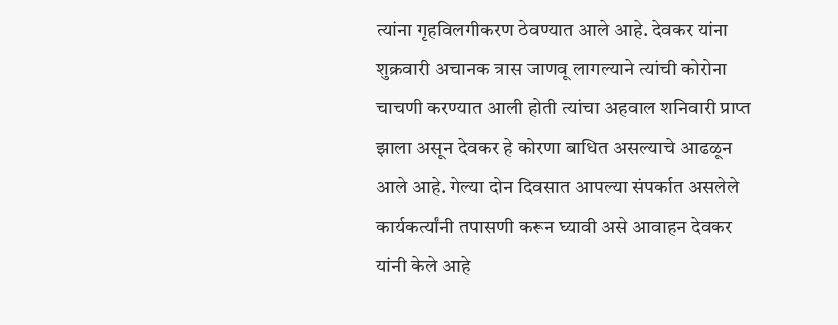त्यांना गृहविलगीकरण ठेवण्यात आले आहे. देवकर यांना शुक्रवारी अचानक त्रास जाणवू लागल्याने त्यांची कोरोना चाचणी करण्यात आली होती त्यांचा अहवाल शनिवारी प्राप्त झाला असून देवकर हे कोरणा बाधित असल्याचे आढळून आले आहे. गेल्या दोन दिवसात आपल्या संपर्कात असलेले कार्यकर्त्यांनी तपासणी करून घ्यावी असे आवाहन देवकर यांनी केले आहे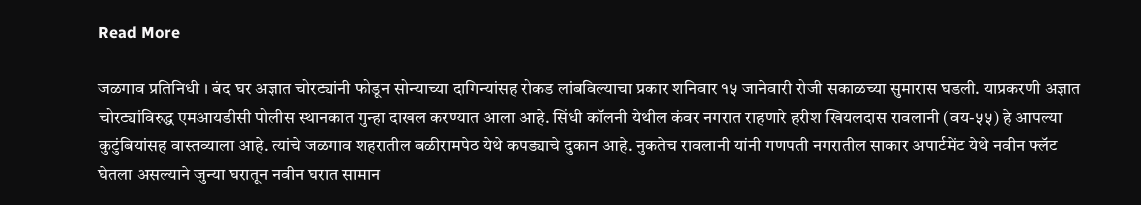Read More

जळगाव प्रतिनिधी । बंद घर अज्ञात चोरट्यांनी फोडून सोन्याच्या दागिन्यांसह रोकड लांबविल्याचा प्रकार शनिवार १५ जानेवारी रोजी सकाळच्या सुमारास घडली. याप्रकरणी अज्ञात चोरट्यांविरुद्ध एमआयडीसी पोलीस स्थानकात गुन्हा दाखल करण्यात आला आहे. सिंधी कॉलनी येथील कंवर नगरात राहणारे हरीश खियलदास रावलानी (वय-५५) हे आपल्या कुटुंबियांसह वास्तव्याला आहे. त्यांचे जळगाव शहरातील बळीरामपेठ येथे कपड्याचे दुकान आहे. नुकतेच रावलानी यांनी गणपती नगरातील साकार अपार्टमेंट येथे नवीन फ्लॅट घेतला असल्याने जुन्या घरातून नवीन घरात सामान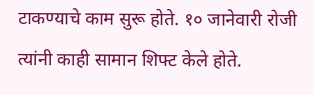टाकण्याचे काम सुरू होते. १० जानेवारी रोजी त्यांनी काही सामान शिफ्ट केले होते.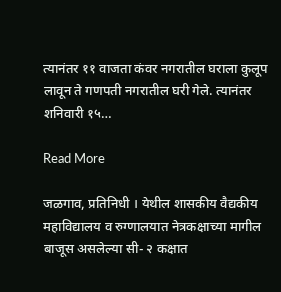त्यानंतर ११ वाजता कंवर नगरातील घराला कुलूप लावून ते गणपती नगरातील घरी गेले. त्यानंतर शनिवारी १५…

Read More

जळगाव, प्रतिनिधी । येथील शासकीय वैद्यकीय महाविद्यालय व रुग्णालयात नेत्रकक्षाच्या मागील बाजूस असलेल्या सी- २ कक्षात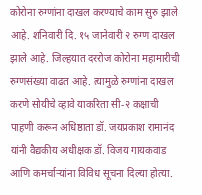कोरोना रुग्णांना दाखल करण्याचे काम सुरु झाले आहे. शनिवारी दि. १५ जानेवारी २ रुग्ण दाखल झाले आहे. जिल्हयात दररोज कोरोना महामारीची रुग्णसंख्या वाढत आहे. त्यामुळे रुग्णांना दाखल करणे सोयीचे व्हावे याकरिता सी-२ कक्षाची पाहणी करून अधिष्ठाता डॉ. जयप्रकाश रामानंद यांनी वैद्यकीय अधीक्षक डॉ. विजय गायकवाड आणि कमर्चाऱ्यांना विविध सूचना दिल्या होत्या.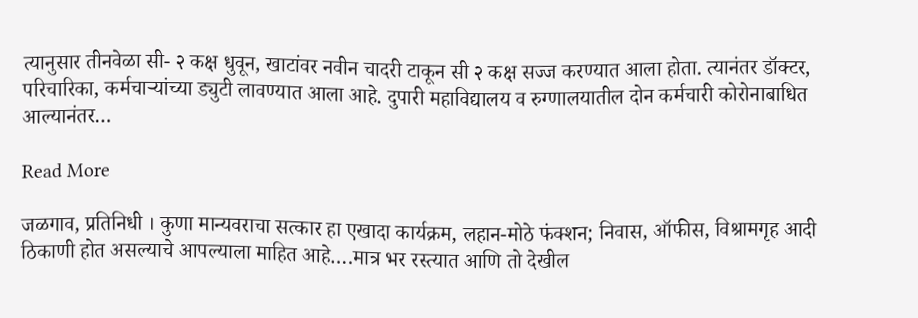त्यानुसार तीनवेळा सी- २ कक्ष धुवून, खाटांवर नवीन चादरी टाकून सी २ कक्ष सज्ज करण्यात आला होता. त्यानंतर डॉक्टर, परिचारिका, कर्मचाऱ्यांच्या ड्युटी लावण्यात आला आहे. दुपारी महाविद्यालय व रुग्णालयातील दोन कर्मचारी कोरोनाबाधित आल्यानंतर…

Read More

जळगाव, प्रतिनिधी । कुणा मान्यवराचा सत्कार हा एखादा कार्यक्रम, लहान-मोठे फंक्शन; निवास, ऑफीस, विश्रामगृह आदी ठिकाणी होत असल्याचे आपल्याला माहित आहे….मात्र भर रस्त्यात आणि तो देखील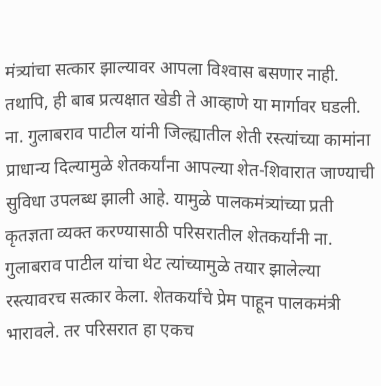मंत्र्यांचा सत्कार झाल्यावर आपला विश्‍वास बसणार नाही. तथापि, ही बाब प्रत्यक्षात खेडी ते आव्हाणे या मार्गावर घडली. ना. गुलाबराव पाटील यांनी जिल्ह्यातील शेती रस्त्यांच्या कामांना प्राधान्य दिल्यामुळे शेतकर्यांना आपल्या शेत-शिवारात जाण्याची सुविधा उपलब्ध झाली आहे. यामुळे पालकमंत्र्यांच्या प्रती कृतज्ञता व्यक्त करण्यासाठी परिसरातील शेतकर्यांनी ना. गुलाबराव पाटील यांचा थेट त्यांच्यामुळे तयार झालेल्या रस्त्यावरच सत्कार केला. शेतकर्यांचे प्रेम पाहून पालकमंत्री भारावले. तर परिसरात हा एकच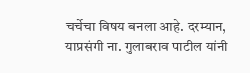चर्चेचा विषय बनला आहे. दरम्यान, याप्रसंगी ना. गुलाबराव पाटील यांनी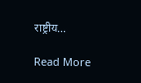राष्ट्रीय…

Read More